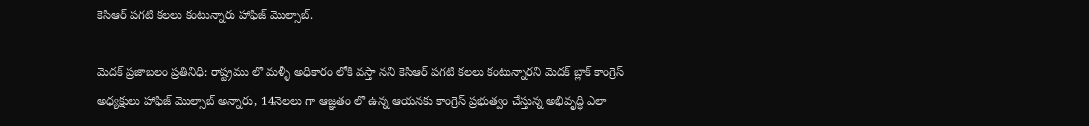కెసిఆర్‌ పగటి కలలు కంటున్నారు హాఫిజ్‌ మొల్సాబ్‌.

మెదక్‌ ప్రజాబలం ప్రతినిధి: రాష్ట్రము లొ మళ్ళీ అధికారం లోకి వస్తా నని కెసిఆర్‌ పగటి కలలు కంటున్నారని మెదక్‌ బ్లాక్‌ కాంగ్రెస్‌ అధ్యక్షులు హాఫిజ్‌ మొల్సాబ్‌ అన్నారు, 14నెలలు గా ఆజ్ఞతం లొ ఉన్న ఆయనకు కాంగ్రెస్‌ ప్రభుత్వం చేస్తున్న అభివృద్ధి ఎలా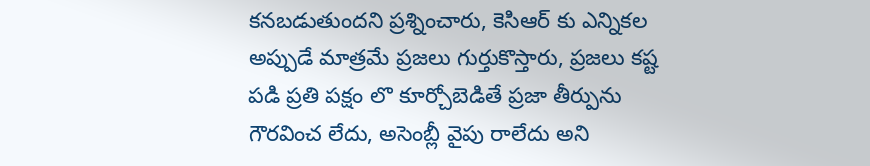కనబడుతుందని ప్రశ్నించారు, కెసిఆర్‌ కు ఎన్నికల అప్పుడే మాత్రమే ప్రజలు గుర్తుకొస్తారు, ప్రజలు కష్ట పడి ప్రతి పక్షం లొ కూర్చోబెడితే ప్రజా తీర్పును గౌరవించ లేదు, అసెంబ్లీ వైపు రాలేదు అని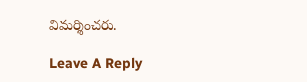విమర్శించరు.

Leave A Reply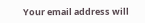Your email address will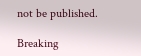not be published.

Breaking